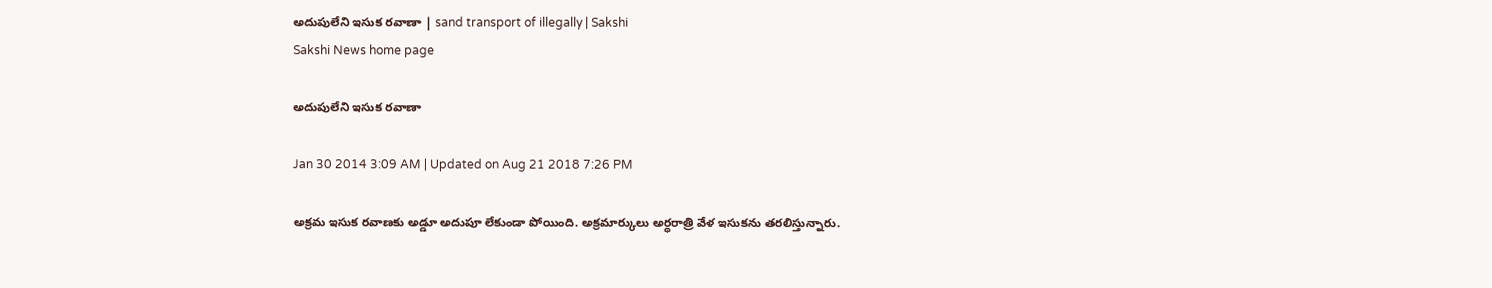అదుపులేని ఇసుక రవాణా | sand transport of illegally | Sakshi
Sakshi News home page

అదుపులేని ఇసుక రవాణా

Jan 30 2014 3:09 AM | Updated on Aug 21 2018 7:26 PM

అక్రమ ఇసుక రవాణకు అడ్డూ అదుపూ లేకుండా పోయింది. అక్రమార్కులు అర్ధరాత్రి వేళ ఇసుకను తరలిస్తున్నారు.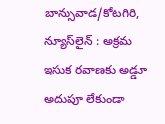బాన్సువాడ/కోటగిరి, న్యూస్‌లైన్ : అక్రమ ఇసుక రవాణకు అడ్డూ అదుపూ లేకుండా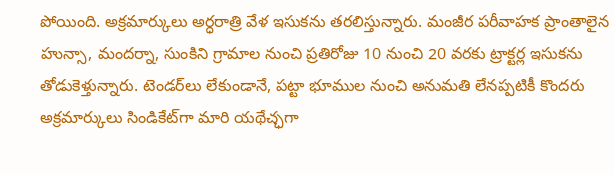పోయింది. అక్రమార్కులు అర్ధరాత్రి వేళ ఇసుకను తరలిస్తున్నారు. మంజీర పరీవాహక ప్రాంతాలైన హున్సా, మందర్నా, సుంకిని గ్రామాల నుంచి ప్రతిరోజు 10 నుంచి 20 వరకు ట్రాక్టర్ల ఇసుకను తోడుకెళ్తున్నారు. టెండర్‌లు లేకుండానే, పట్టా భూముల నుంచి అనుమతి లేనప్పటికీ కొందరు అక్రమార్కులు సిండికేట్‌గా మారి యథేచ్ఛగా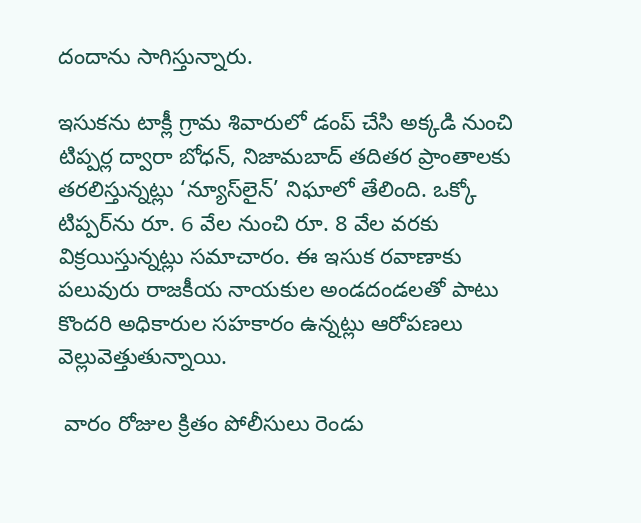దందాను సాగిస్తున్నారు.

ఇసుకను టాక్లీ గ్రామ శివారులో డంప్ చేసి అక్కడి నుంచి టిప్పర్ల ద్వారా బోధన్, నిజామబాద్ తదితర ప్రాంతాలకు తరలిస్తున్నట్లు ‘న్యూస్‌లైన్’ నిఘాలో తేలింది. ఒక్కో టిప్పర్‌ను రూ. 6 వేల నుంచి రూ. 8 వేల వరకు విక్రయిస్తున్నట్లు సమాచారం. ఈ ఇసుక రవాణాకు పలువురు రాజకీయ నాయకుల అండదండలతో పాటు  కొందరి అధికారుల సహకారం ఉన్నట్లు ఆరోపణలు వెల్లువెత్తుతున్నాయి.

 వారం రోజుల క్రితం పోలీసులు రెండు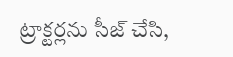ట్రాక్టర్లను సీజ్ చేసి,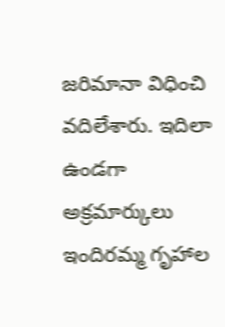జరిమానా విధించి వదిలేశారు. ఇదిలా ఉండగా అక్రమార్కులు ఇందిరమ్మ గృహాల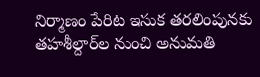నిర్మాణం పేరిట ఇసుక తరలింపునకు తహశీల్దార్‌ల నుంచి అనుమతి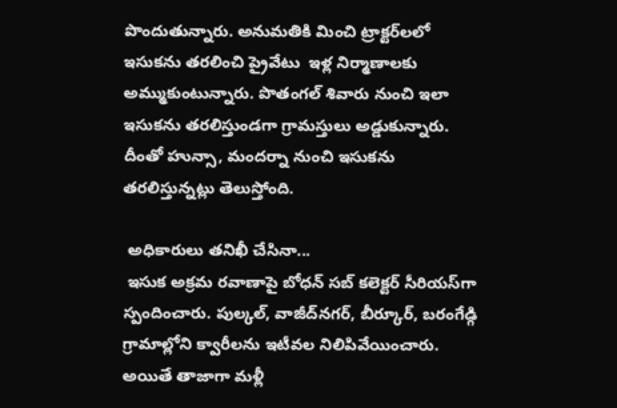పొందుతున్నారు. అనుమతికి మించి ట్రాక్టర్‌లలో ఇసుకను తరలించి ప్రైవేటు  ఇళ్ల నిర్మాణాలకు అమ్ముకుంటున్నారు. పొతంగల్ శివారు నుంచి ఇలా ఇసుకను తరలిస్తుండగా గ్రామస్తులు అడ్డుకున్నారు. దీంతో హున్సా, మందర్నా నుంచి ఇసుకను తరలిస్తున్నట్లు తెలుస్తోంది.

 అధికారులు తనిఖీ చేసినా...
 ఇసుక అక్రమ రవాణాపై బోధన్ సబ్ కలెక్టర్ సీరియస్‌గా స్పందించారు. పుల్కల్, వాజీద్‌నగర్, బీర్కూర్, బరంగేడ్గి గ్రామాల్లోని క్వారీలను ఇటీవల నిలిపివేయించారు. అయితే తాజాగా మళ్లీ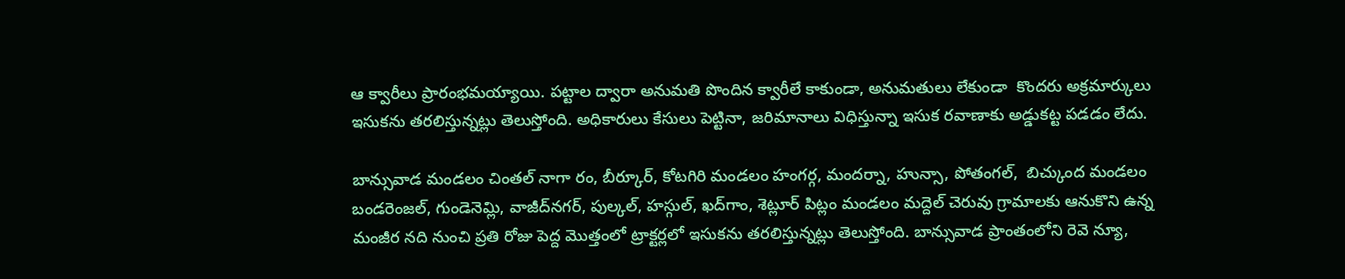ఆ క్వారీలు ప్రారంభమయ్యాయి. పట్టాల ద్వారా అనుమతి పొందిన క్వారీలే కాకుండా, అనుమతులు లేకుండా  కొందరు అక్రమార్కులు ఇసుకను తరలిస్తున్నట్లు తెలుస్తోంది. అధికారులు కేసులు పెట్టినా, జరిమానాలు విధిస్తున్నా ఇసుక రవాణాకు అడ్డుకట్ట పడడం లేదు.

బాన్సువాడ మండలం చింతల్ నాగా రం, బీర్కూర్, కోటగిరి మండలం హంగర్గ, మందర్నా, హున్సా, పోతంగల్,  బిచ్కుంద మండలం బండరెంజల్, గుండెనెమ్లి, వాజీద్‌నగర్, పుల్కల్, హస్గుల్, ఖద్‌గాం, శెట్లూర్ పిట్లం మండలం మద్దెల్ చెరువు గ్రామాలకు ఆనుకొని ఉన్న మంజీర నది నుంచి ప్రతి రోజు పెద్ద మొత్తంలో ట్రాక్టర్లలో ఇసుకను తరలిస్తున్నట్లు తెలుస్తోంది. బాన్సువాడ ప్రాంతంలోని రెవె న్యూ,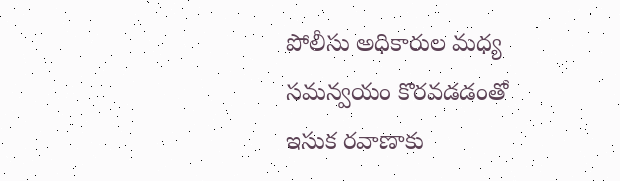పోలీసు అధికారుల మధ్య సమన్వయం కొరవడడంతో ఇసుక రవాణాకు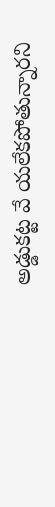అడ్డుకట్ట వే యలేకపోతున్నారని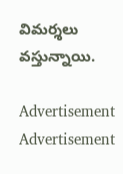విమర్శలు వస్తున్నాయి.

Advertisement
Advertisement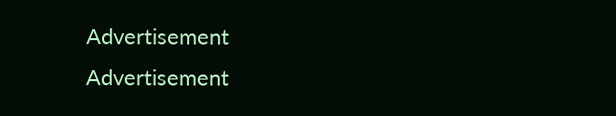Advertisement
Advertisement